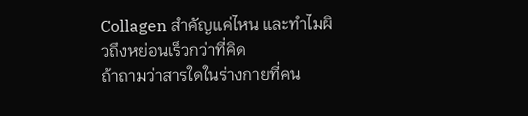Collagen สำคัญแค่ไหน และทำไมผิวถึงหย่อนเร็วกว่าที่คิด
ถ้าถามว่าสารใดในร่างกายที่คน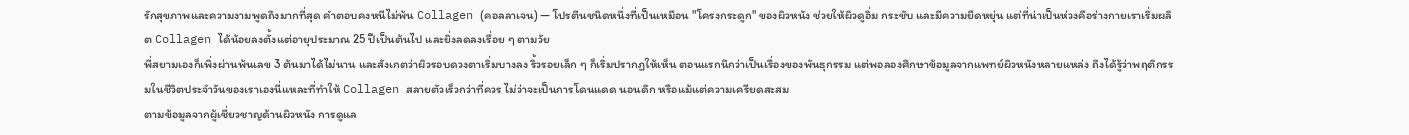รักสุขภาพและความงามพูดถึงมากที่สุด คำตอบคงหนีไม่พ้น Collagen (คอลลาเจน) — โปรตีนชนิดหนึ่งที่เป็นเหมือน "โครงกระดูก" ของผิวหนัง ช่วยให้ผิวดูอิ่ม กระชับ และมีความยืดหยุ่น แต่ที่น่าเป็นห่วงคือร่างกายเราเริ่มผลิต Collagen ได้น้อยลงตั้งแต่อายุประมาณ 25 ปีเป็นต้นไป และยิ่งลดลงเรื่อย ๆ ตามวัย
พี่สยามเองก็เพิ่งผ่านพ้นเลข 3 ต้นมาได้ไม่นาน และสังเกตว่าผิวรอบดวงตาเริ่มบางลง ริ้วรอยเล็ก ๆ ก็เริ่มปรากฏให้เห็น ตอนแรกนึกว่าเป็นเรื่องของพันธุกรรม แต่พอลองศึกษาข้อมูลจากแพทย์ผิวหนังหลายแหล่ง ถึงได้รู้ว่าพฤติกรรมในชีวิตประจำวันของเราเองนี่แหละที่ทำให้ Collagen สลายตัวเร็วกว่าที่ควร ไม่ว่าจะเป็นการโดนแดด นอนดึก หรือแม้แต่ความเครียดสะสม
ตามข้อมูลจากผู้เชี่ยวชาญด้านผิวหนัง การดูแล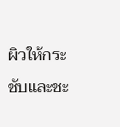ผิวให้กระชับและชะ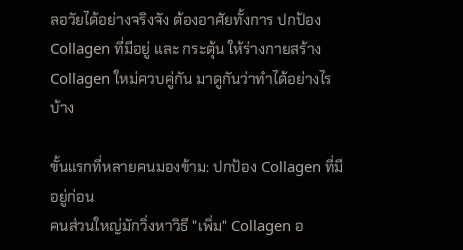ลอวัยได้อย่างจริงจัง ต้องอาศัยทั้งการ ปกป้อง Collagen ที่มีอยู่ และ กระตุ้น ให้ร่างกายสร้าง Collagen ใหม่ควบคู่กัน มาดูกันว่าทำได้อย่างไรบ้าง

ขั้นแรกที่หลายคนมองข้าม: ปกป้อง Collagen ที่มีอยู่ก่อน
คนส่วนใหญ่มักวิ่งหาวิธี "เพิ่ม" Collagen อ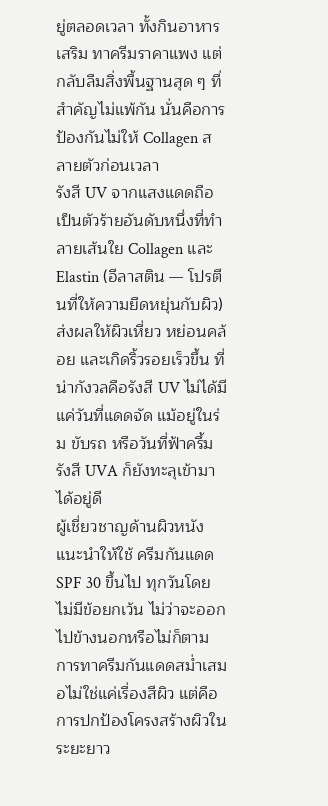ยู่ตลอดเวลา ทั้งกินอาหารเสริม ทาครีมราคาแพง แต่กลับลืมสิ่งพื้นฐานสุด ๆ ที่สำคัญไม่แพ้กัน นั่นคือการ ป้องกันไม่ให้ Collagen สลายตัวก่อนเวลา
รังสี UV จากแสงแดดถือเป็นตัวร้ายอันดับหนึ่งที่ทำลายเส้นใย Collagen และ Elastin (อีลาสติน — โปรตีนที่ให้ความยืดหยุ่นกับผิว) ส่งผลให้ผิวเหี่ยว หย่อนคล้อย และเกิดริ้วรอยเร็วขึ้น ที่น่ากังวลคือรังสี UV ไม่ได้มีแค่วันที่แดดจัด แม้อยู่ในร่ม ขับรถ หรือวันที่ฟ้าครึ้ม รังสี UVA ก็ยังทะลุเข้ามาได้อยู่ดี
ผู้เชี่ยวชาญด้านผิวหนังแนะนำให้ใช้ ครีมกันแดด SPF 30 ขึ้นไป ทุกวันโดยไม่มีข้อยกเว้น ไม่ว่าจะออกไปข้างนอกหรือไม่ก็ตาม การทาครีมกันแดดสม่ำเสมอไม่ใช่แค่เรื่องสีผิว แต่คือการปกป้องโครงสร้างผิวในระยะยาว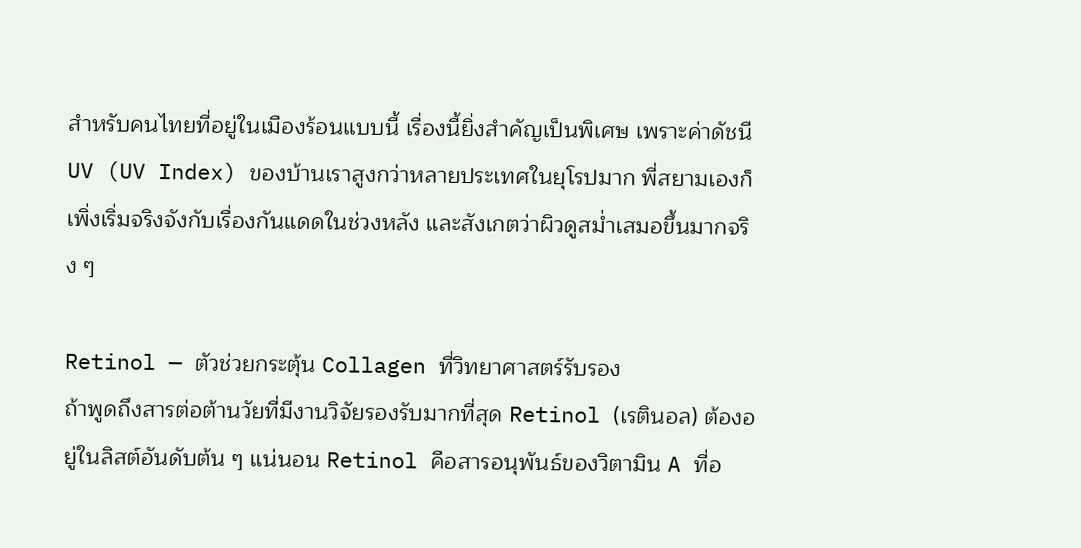สำหรับคนไทยที่อยู่ในเมืองร้อนแบบนี้ เรื่องนี้ยิ่งสำคัญเป็นพิเศษ เพราะค่าดัชนี UV (UV Index) ของบ้านเราสูงกว่าหลายประเทศในยุโรปมาก พี่สยามเองก็เพิ่งเริ่มจริงจังกับเรื่องกันแดดในช่วงหลัง และสังเกตว่าผิวดูสม่ำเสมอขึ้นมากจริง ๆ

Retinol — ตัวช่วยกระตุ้น Collagen ที่วิทยาศาสตร์รับรอง
ถ้าพูดถึงสารต่อต้านวัยที่มีงานวิจัยรองรับมากที่สุด Retinol (เรตินอล) ต้องอยู่ในลิสต์อันดับต้น ๆ แน่นอน Retinol คือสารอนุพันธ์ของวิตามิน A ที่อ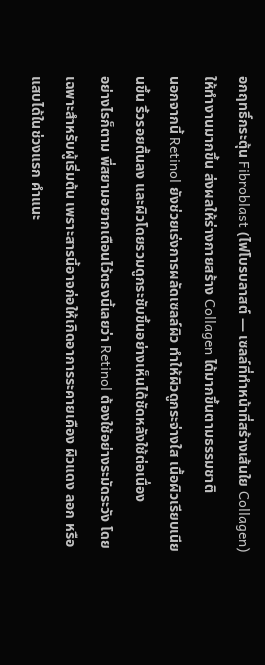อกฤทธิ์กระตุ้น Fibroblast (ไฟโบรบลาสต์ — เซลล์ที่ทำหน้าที่สร้างเส้นใย Collagen) ให้ทำงานมากขึ้น ส่งผลให้ร่างกายสร้าง Collagen ได้มากขึ้นตามธรรมชาติ
นอกจากนี้ Retinol ยังช่วยเร่งการผลัดเซลล์ผิว ทำให้ผิวดูกระจ่างใส เนื้อผิวเรียบเนียนขึ้น ริ้วรอยตื้นลง และผิวโดยรวมดูกระชับขึ้นอย่างเห็นได้ชัดหลังใช้ต่อเนื่อง
อย่างไรก็ตาม พี่สยามอยากเตือนไว้ตรงนี้เลยว่า Retinol ต้องใช้อย่างระมัดระวัง โดยเฉพาะสำหรับผู้เริ่มต้น เพราะสารนี้อาจก่อให้เกิดอาการระคายเคือง ผิวแดง ลอก หรือแสบได้ในช่วงแรก คำแนะ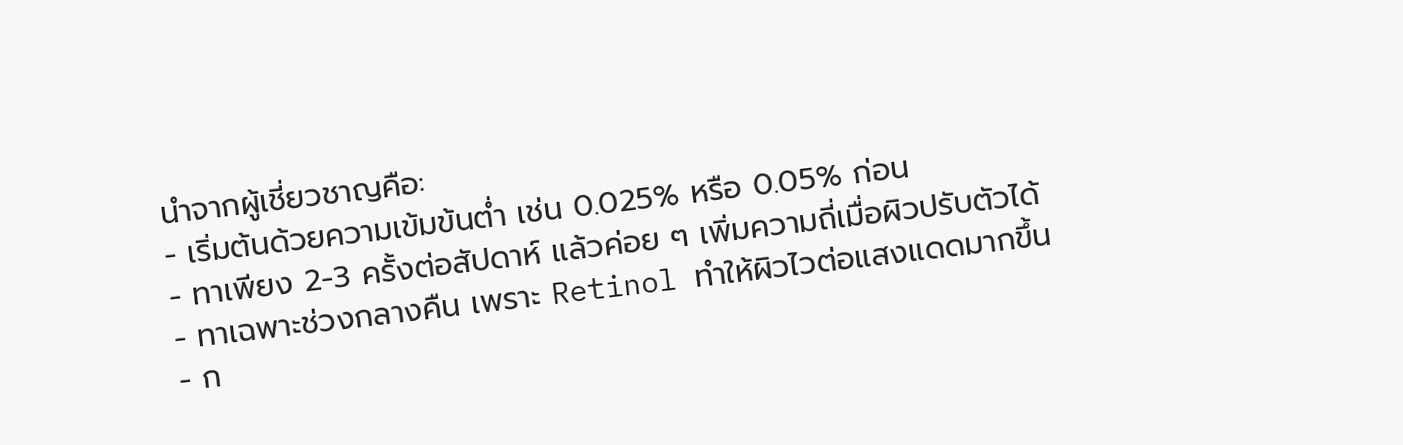นำจากผู้เชี่ยวชาญคือ:
- เริ่มต้นด้วยความเข้มข้นต่ำ เช่น 0.025% หรือ 0.05% ก่อน
- ทาเพียง 2-3 ครั้งต่อสัปดาห์ แล้วค่อย ๆ เพิ่มความถี่เมื่อผิวปรับตัวได้
- ทาเฉพาะช่วงกลางคืน เพราะ Retinol ทำให้ผิวไวต่อแสงแดดมากขึ้น
- ก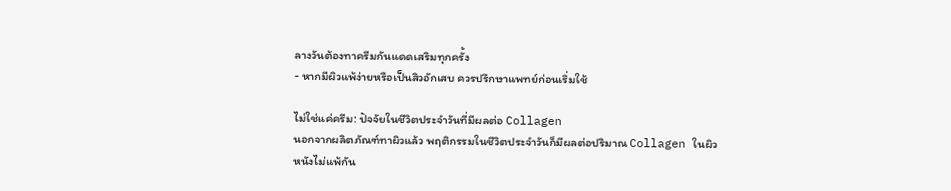ลางวันต้องทาครีมกันแดดเสริมทุกครั้ง
- หากมีผิวแพ้ง่ายหรือเป็นสิวอักเสบ ควรปรึกษาแพทย์ก่อนเริ่มใช้

ไม่ใช่แค่ครีม: ปัจจัยในชีวิตประจำวันที่มีผลต่อ Collagen
นอกจากผลิตภัณฑ์ทาผิวแล้ว พฤติกรรมในชีวิตประจำวันก็มีผลต่อปริมาณ Collagen ในผิวหนังไม่แพ้กัน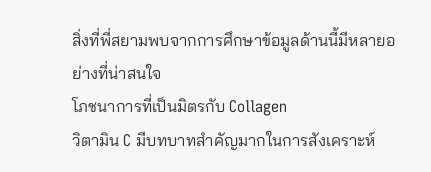สิ่งที่พี่สยามพบจากการศึกษาข้อมูลด้านนี้มีหลายอย่างที่น่าสนใจ
โภชนาการที่เป็นมิตรกับ Collagen
วิตามิน C มีบทบาทสำคัญมากในการสังเคราะห์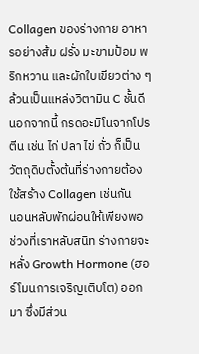Collagen ของร่างกาย อาหารอย่างส้ม ฝรั่ง มะขามป้อม พริกหวาน และผักใบเขียวต่าง ๆ ล้วนเป็นแหล่งวิตามิน C ชั้นดี นอกจากนี้ กรดอะมิโนจากโปรตีน เช่น ไก่ ปลา ไข่ ถั่ว ก็เป็นวัตถุดิบตั้งต้นที่ร่างกายต้องใช้สร้าง Collagen เช่นกัน
นอนหลับพักผ่อนให้เพียงพอ
ช่วงที่เราหลับสนิท ร่างกายจะหลั่ง Growth Hormone (ฮอร์โมนการเจริญเติบโต) ออกมา ซึ่งมีส่วน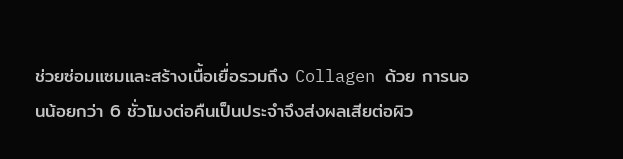ช่วยซ่อมแซมและสร้างเนื้อเยื่อรวมถึง Collagen ด้วย การนอนน้อยกว่า 6 ชั่วโมงต่อคืนเป็นประจำจึงส่งผลเสียต่อผิว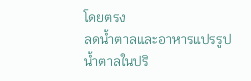โดยตรง
ลดน้ำตาลและอาหารแปรรูป
น้ำตาลในปริ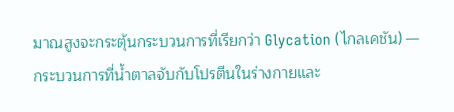มาณสูงจะกระตุ้นกระบวนการที่เรียกว่า Glycation (ไกลเคชัน) — กระบวนการที่น้ำตาลจับกับโปรตีนในร่างกายและ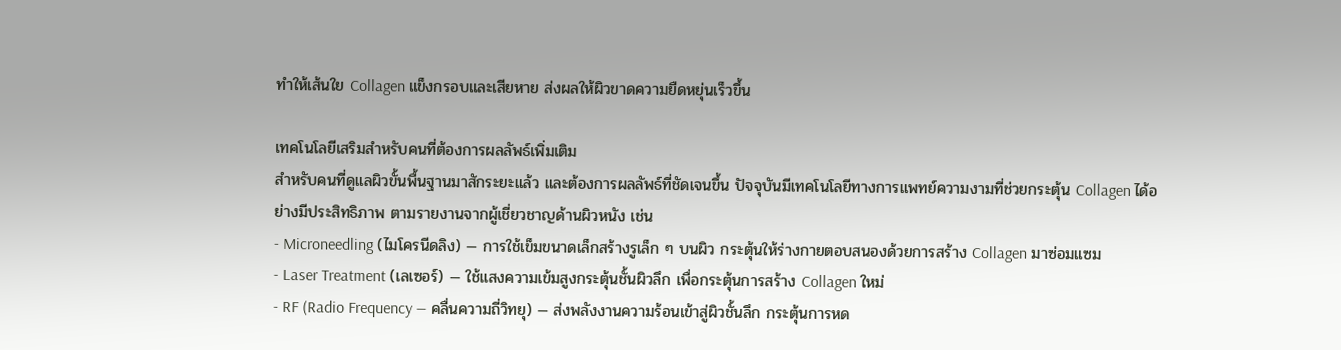ทำให้เส้นใย Collagen แข็งกรอบและเสียหาย ส่งผลให้ผิวขาดความยืดหยุ่นเร็วขึ้น

เทคโนโลยีเสริมสำหรับคนที่ต้องการผลลัพธ์เพิ่มเติม
สำหรับคนที่ดูแลผิวขั้นพื้นฐานมาสักระยะแล้ว และต้องการผลลัพธ์ที่ชัดเจนขึ้น ปัจจุบันมีเทคโนโลยีทางการแพทย์ความงามที่ช่วยกระตุ้น Collagen ได้อย่างมีประสิทธิภาพ ตามรายงานจากผู้เชี่ยวชาญด้านผิวหนัง เช่น
- Microneedling (ไมโครนีดลิง) — การใช้เข็มขนาดเล็กสร้างรูเล็ก ๆ บนผิว กระตุ้นให้ร่างกายตอบสนองด้วยการสร้าง Collagen มาซ่อมแซม
- Laser Treatment (เลเซอร์) — ใช้แสงความเข้มสูงกระตุ้นชั้นผิวลึก เพื่อกระตุ้นการสร้าง Collagen ใหม่
- RF (Radio Frequency — คลื่นความถี่วิทยุ) — ส่งพลังงานความร้อนเข้าสู่ผิวชั้นลึก กระตุ้นการหด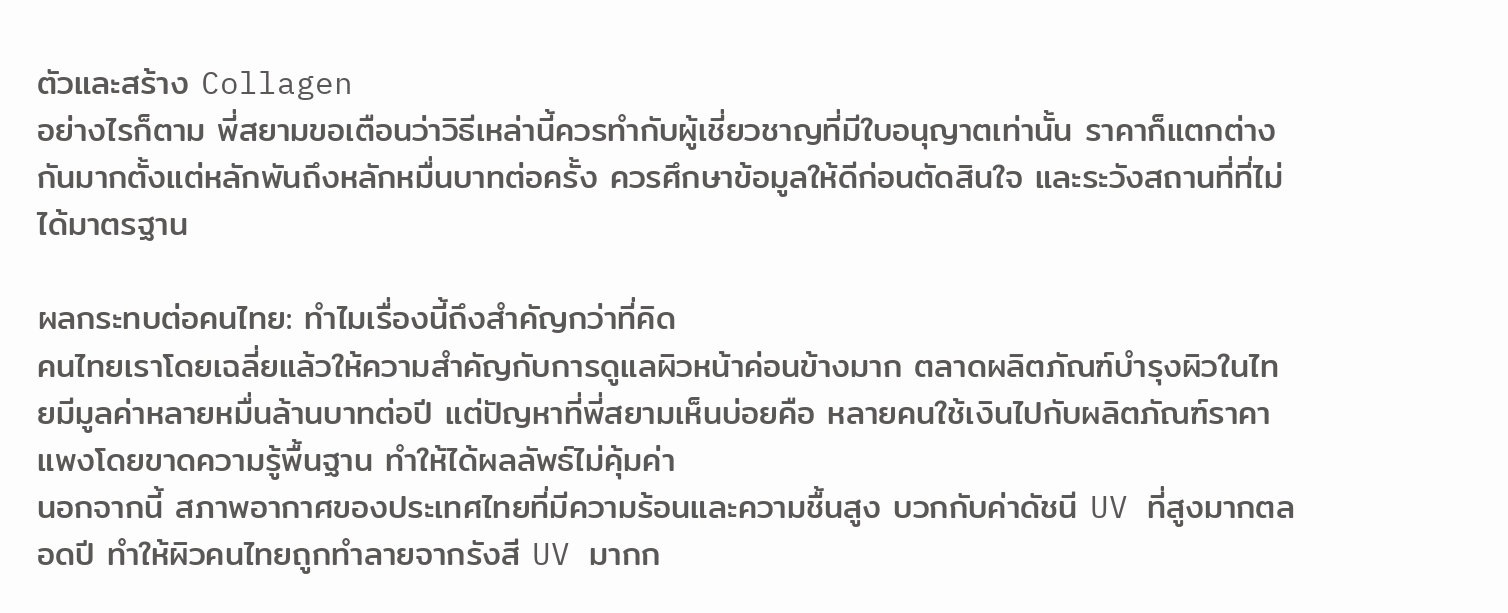ตัวและสร้าง Collagen
อย่างไรก็ตาม พี่สยามขอเตือนว่าวิธีเหล่านี้ควรทำกับผู้เชี่ยวชาญที่มีใบอนุญาตเท่านั้น ราคาก็แตกต่างกันมากตั้งแต่หลักพันถึงหลักหมื่นบาทต่อครั้ง ควรศึกษาข้อมูลให้ดีก่อนตัดสินใจ และระวังสถานที่ที่ไม่ได้มาตรฐาน

ผลกระทบต่อคนไทย: ทำไมเรื่องนี้ถึงสำคัญกว่าที่คิด
คนไทยเราโดยเฉลี่ยแล้วให้ความสำคัญกับการดูแลผิวหน้าค่อนข้างมาก ตลาดผลิตภัณฑ์บำรุงผิวในไทยมีมูลค่าหลายหมื่นล้านบาทต่อปี แต่ปัญหาที่พี่สยามเห็นบ่อยคือ หลายคนใช้เงินไปกับผลิตภัณฑ์ราคาแพงโดยขาดความรู้พื้นฐาน ทำให้ได้ผลลัพธ์ไม่คุ้มค่า
นอกจากนี้ สภาพอากาศของประเทศไทยที่มีความร้อนและความชื้นสูง บวกกับค่าดัชนี UV ที่สูงมากตลอดปี ทำให้ผิวคนไทยถูกทำลายจากรังสี UV มากก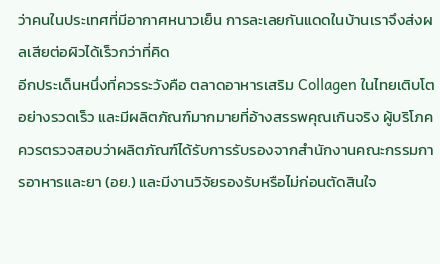ว่าคนในประเทศที่มีอากาศหนาวเย็น การละเลยกันแดดในบ้านเราจึงส่งผลเสียต่อผิวได้เร็วกว่าที่คิด
อีกประเด็นหนึ่งที่ควรระวังคือ ตลาดอาหารเสริม Collagen ในไทยเติบโตอย่างรวดเร็ว และมีผลิตภัณฑ์มากมายที่อ้างสรรพคุณเกินจริง ผู้บริโภคควรตรวจสอบว่าผลิตภัณฑ์ได้รับการรับรองจากสำนักงานคณะกรรมการอาหารและยา (อย.) และมีงานวิจัยรองรับหรือไม่ก่อนตัดสินใจ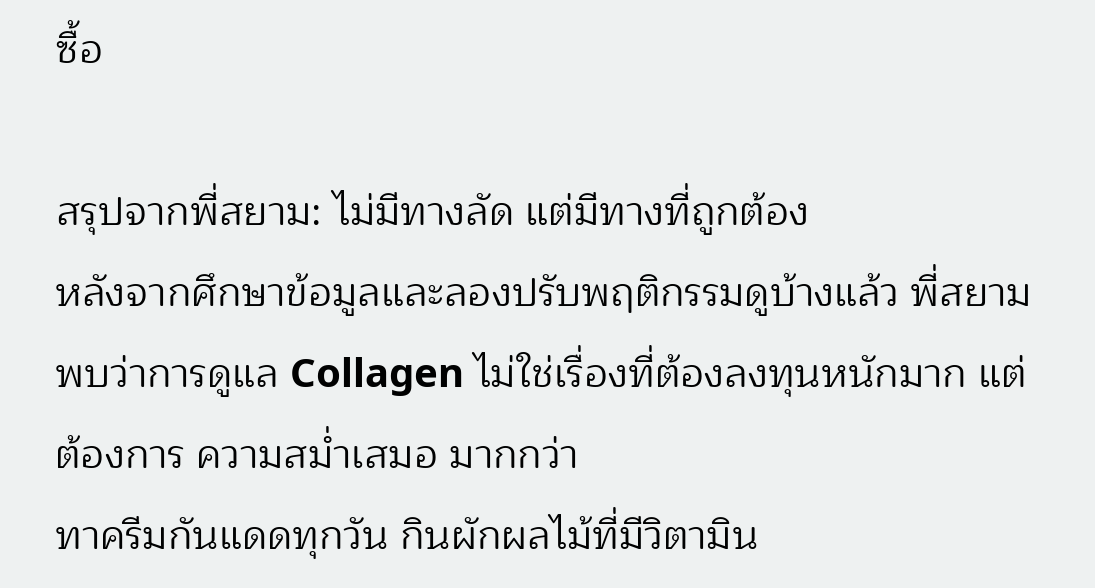ซื้อ

สรุปจากพี่สยาม: ไม่มีทางลัด แต่มีทางที่ถูกต้อง
หลังจากศึกษาข้อมูลและลองปรับพฤติกรรมดูบ้างแล้ว พี่สยามพบว่าการดูแล Collagen ไม่ใช่เรื่องที่ต้องลงทุนหนักมาก แต่ต้องการ ความสม่ำเสมอ มากกว่า
ทาครีมกันแดดทุกวัน กินผักผลไม้ที่มีวิตามิน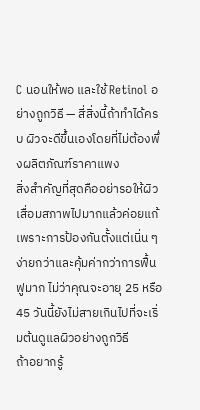C นอนให้พอ และใช้ Retinol อย่างถูกวิธี — สี่สิ่งนี้ถ้าทำได้ครบ ผิวจะดีขึ้นเองโดยที่ไม่ต้องพึ่งผลิตภัณฑ์ราคาแพง
สิ่งสำคัญที่สุดคืออย่ารอให้ผิวเสื่อมสภาพไปมากแล้วค่อยแก้ เพราะการป้องกันตั้งแต่เนิ่น ๆ ง่ายกว่าและคุ้มค่ากว่าการฟื้นฟูมาก ไม่ว่าคุณจะอายุ 25 หรือ 45 วันนี้ยังไม่สายเกินไปที่จะเริ่มต้นดูแลผิวอย่างถูกวิธี
ถ้าอยากรู้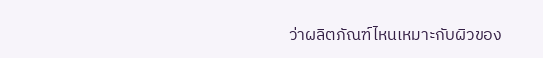ว่าผลิตภัณฑ์ไหนเหมาะกับผิวของ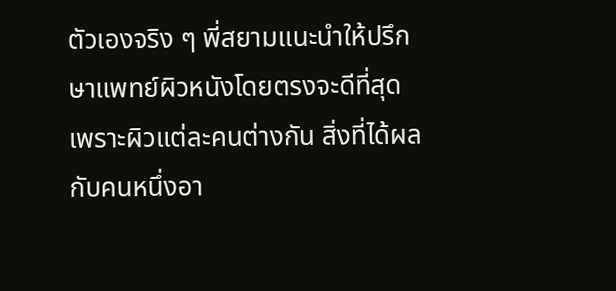ตัวเองจริง ๆ พี่สยามแนะนำให้ปรึกษาแพทย์ผิวหนังโดยตรงจะดีที่สุด เพราะผิวแต่ละคนต่างกัน สิ่งที่ได้ผลกับคนหนึ่งอา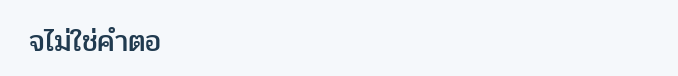จไม่ใช่คำตอ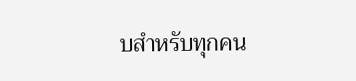บสำหรับทุกคน